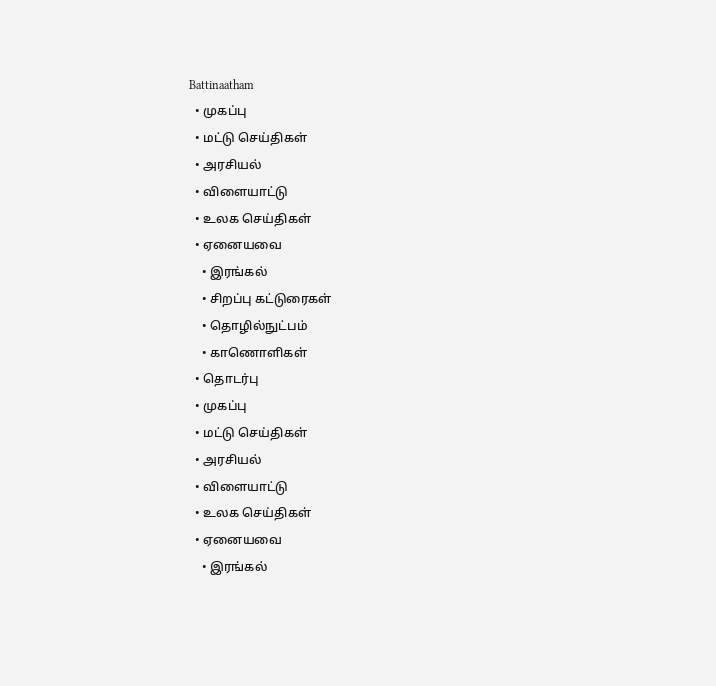Battinaatham
  • முகப்பு
  • மட்டு செய்திகள்
  • அரசியல்
  • விளையாட்டு
  • உலக செய்திகள்
  • ஏனையவை
    • இரங்கல்
    • சிறப்பு கட்டுரைகள்
    • தொழில்நுட்பம்
    • காணொளிகள்
  • தொடர்பு
  • முகப்பு
  • மட்டு செய்திகள்
  • அரசியல்
  • விளையாட்டு
  • உலக செய்திகள்
  • ஏனையவை
    • இரங்கல்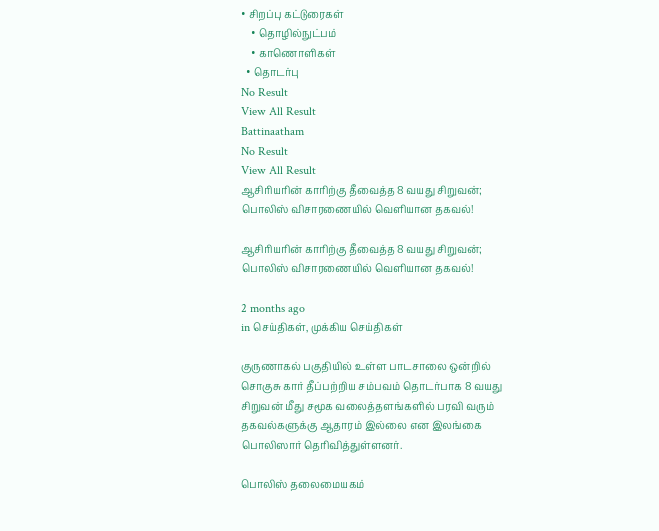• சிறப்பு கட்டுரைகள்
    • தொழில்நுட்பம்
    • காணொளிகள்
  • தொடர்பு
No Result
View All Result
Battinaatham
No Result
View All Result
ஆசிரியரின் காரிற்கு தீவைத்த 8 வயது சிறுவன்; பொலிஸ் விசாரணையில் வெளியான தகவல்!

ஆசிரியரின் காரிற்கு தீவைத்த 8 வயது சிறுவன்; பொலிஸ் விசாரணையில் வெளியான தகவல்!

2 months ago
in செய்திகள், முக்கிய செய்திகள்

குருணாகல் பகுதியில் உள்ள பாடசாலை ஒன்றில் சொகுசு கார் தீப்பற்றிய சம்பவம் தொடர்பாக 8 வயது சிறுவன் மீது சமூக வலைத்தளங்களில் பரவி வரும் தகவல்களுக்கு ஆதாரம் இல்லை என இலங்கை பொலிஸார் தெரிவித்துள்ளனர்.

பொலிஸ் தலைமையகம்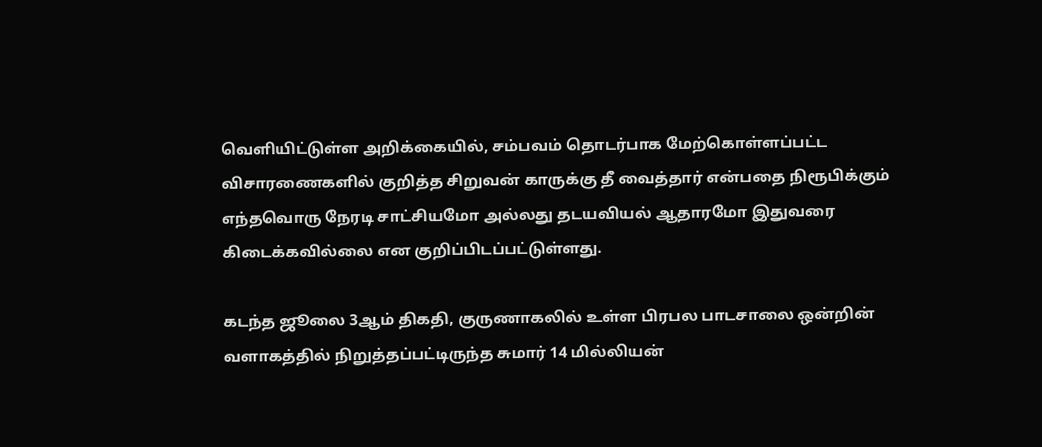வெளியிட்டுள்ள அறிக்கையில், சம்பவம் தொடர்பாக மேற்கொள்ளப்பட்ட விசாரணைகளில் குறித்த சிறுவன் காருக்கு தீ வைத்தார் என்பதை நிரூபிக்கும் எந்தவொரு நேரடி சாட்சியமோ அல்லது தடயவியல் ஆதாரமோ இதுவரை கிடைக்கவில்லை என குறிப்பிடப்பட்டுள்ளது.

கடந்த ஜூலை 3ஆம் திகதி, குருணாகலில் உள்ள பிரபல பாடசாலை ஒன்றின் வளாகத்தில் நிறுத்தப்பட்டிருந்த சுமார் 14 மில்லியன்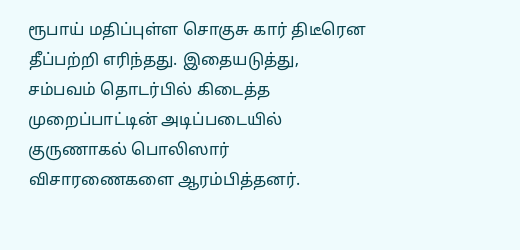ரூபாய் மதிப்புள்ள சொகுசு கார் திடீரென தீப்பற்றி எரிந்தது. இதையடுத்து, சம்பவம் தொடர்பில் கிடைத்த முறைப்பாட்டின் அடிப்படையில் குருணாகல் பொலிஸார் விசாரணைகளை ஆரம்பித்தனர்.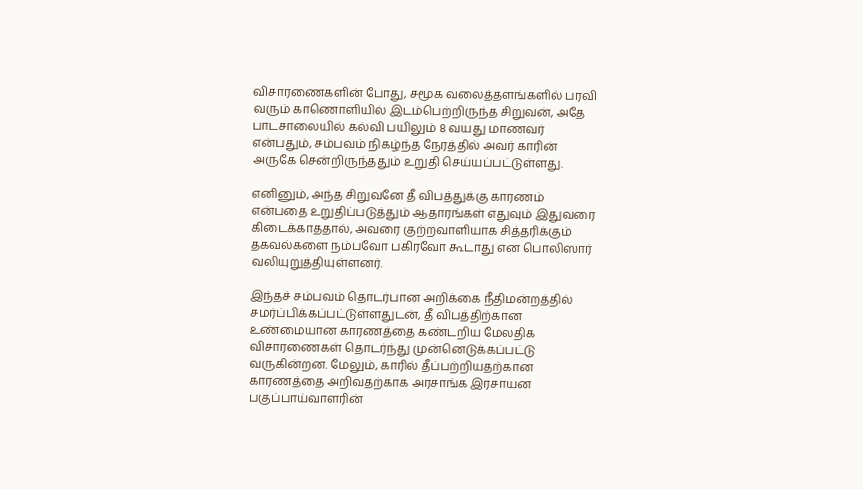விசாரணைகளின் போது, சமூக வலைத்தளங்களில் பரவி வரும் காணொளியில் இடம்பெற்றிருந்த சிறுவன், அதே பாடசாலையில் கல்வி பயிலும் 8 வயது மாணவர் என்பதும், சம்பவம் நிகழ்ந்த நேரத்தில் அவர் காரின் அருகே சென்றிருந்ததும் உறுதி செய்யப்பட்டுள்ளது.

எனினும், அந்த சிறுவனே தீ விபத்துக்கு காரணம் என்பதை உறுதிப்படுத்தும் ஆதாரங்கள் எதுவும் இதுவரை கிடைக்காததால், அவரை குற்றவாளியாக சித்தரிக்கும் தகவல்களை நம்பவோ பகிரவோ கூடாது என பொலிஸார் வலியுறுத்தியுள்ளனர்.

இந்தச் சம்பவம் தொடர்பான அறிக்கை நீதிமன்றத்தில் சமர்ப்பிக்கப்பட்டுள்ளதுடன், தீ விபத்திற்கான உண்மையான காரணத்தை கண்டறிய மேலதிக விசாரணைகள் தொடர்ந்து முன்னெடுக்கப்பட்டு வருகின்றன. மேலும், காரில் தீப்பற்றியதற்கான காரணத்தை அறிவதற்காக அரசாங்க இரசாயன பகுப்பாய்வாளரின்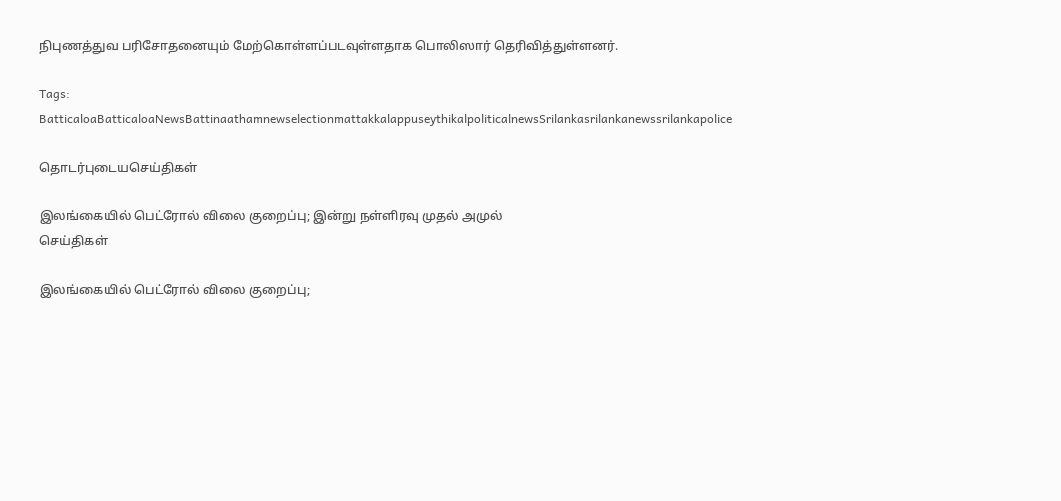நிபுணத்துவ பரிசோதனையும் மேற்கொள்ளப்படவுள்ளதாக பொலிஸார் தெரிவித்துள்ளனர்.

Tags: BatticaloaBatticaloaNewsBattinaathamnewselectionmattakkalappuseythikalpoliticalnewsSrilankasrilankanewssrilankapolice

தொடர்புடையசெய்திகள்

இலங்கையில் பெட்ரோல் விலை குறைப்பு; இன்று நள்ளிரவு முதல் அமுல்
செய்திகள்

இலங்கையில் பெட்ரோல் விலை குறைப்பு;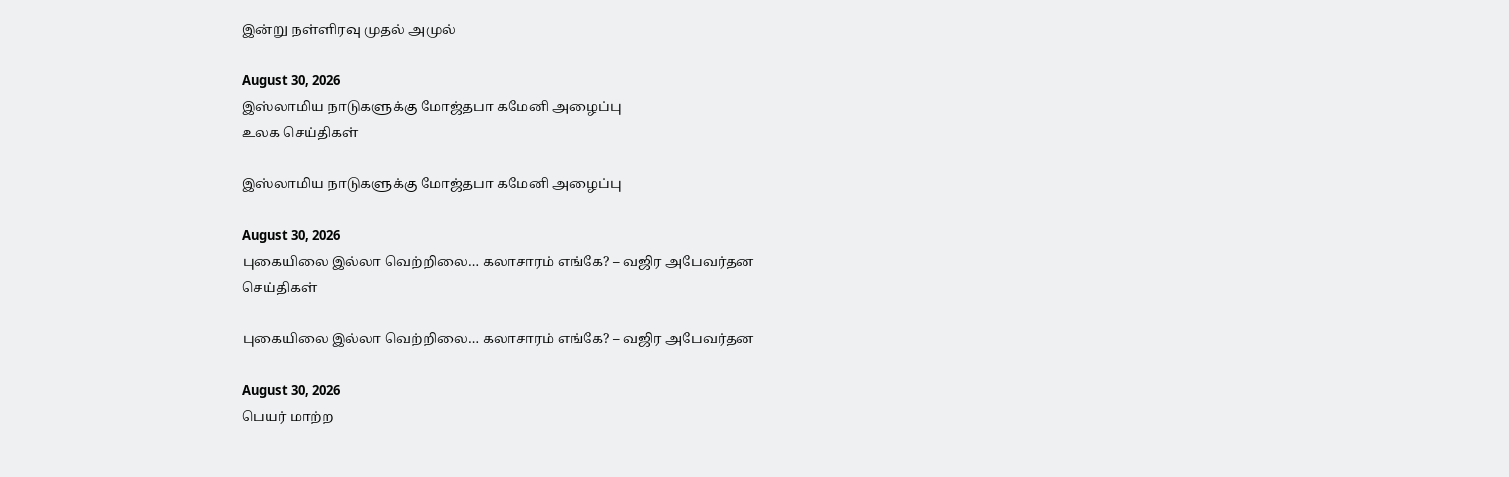இன்று நள்ளிரவு முதல் அமுல்

August 30, 2026
இஸ்லாமிய நாடுகளுக்கு மோஜ்தபா கமேனி அழைப்பு
உலக செய்திகள்

இஸ்லாமிய நாடுகளுக்கு மோஜ்தபா கமேனி அழைப்பு

August 30, 2026
புகையிலை இல்லா வெற்றிலை… கலாசாரம் எங்கே? – வஜிர அபேவர்தன
செய்திகள்

புகையிலை இல்லா வெற்றிலை… கலாசாரம் எங்கே? – வஜிர அபேவர்தன

August 30, 2026
பெயர் மாற்ற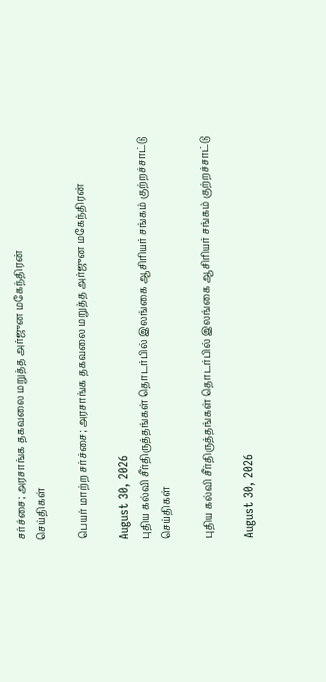சர்ச்சை; அரசாங்க தகவலை மறுத்த அர்ஜுன மகேந்திரன்
செய்திகள்

பெயர் மாற்ற சர்ச்சை; அரசாங்க தகவலை மறுத்த அர்ஜுன மகேந்திரன்

August 30, 2026
புதிய கல்வி சீர்திருத்தங்கள் தொடர்பில் இலங்கை ஆசிரியர் சங்கம் குற்றச்சாட்டு
செய்திகள்

புதிய கல்வி சீர்திருத்தங்கள் தொடர்பில் இலங்கை ஆசிரியர் சங்கம் குற்றச்சாட்டு

August 30, 2026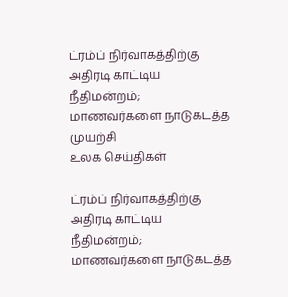ட்ரம்ப் நிர்வாகத்திற்கு அதிரடி காட்டிய நீதிமன்றம்; மாணவர்களை நாடுகடத்த முயற்சி
உலக செய்திகள்

ட்ரம்ப் நிர்வாகத்திற்கு அதிரடி காட்டிய நீதிமன்றம்; மாணவர்களை நாடுகடத்த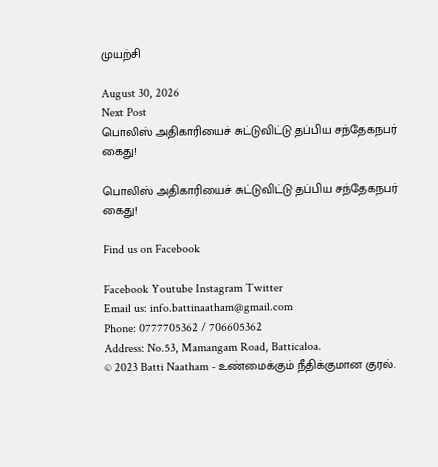முயற்சி

August 30, 2026
Next Post
பொலிஸ் அதிகாரியைச் சுட்டுவிட்டு தப்பிய சந்தேகநபர் கைது!

பொலிஸ் அதிகாரியைச் சுட்டுவிட்டு தப்பிய சந்தேகநபர் கைது!

Find us on Facebook

Facebook Youtube Instagram Twitter
Email us: info.battinaatham@gmail.com
Phone: 0777705362 / 706605362
Address: No.53, Mamangam Road, Batticaloa.
© 2023 Batti Naatham - உண்மைக்கும் நீதிக்குமான குரல்.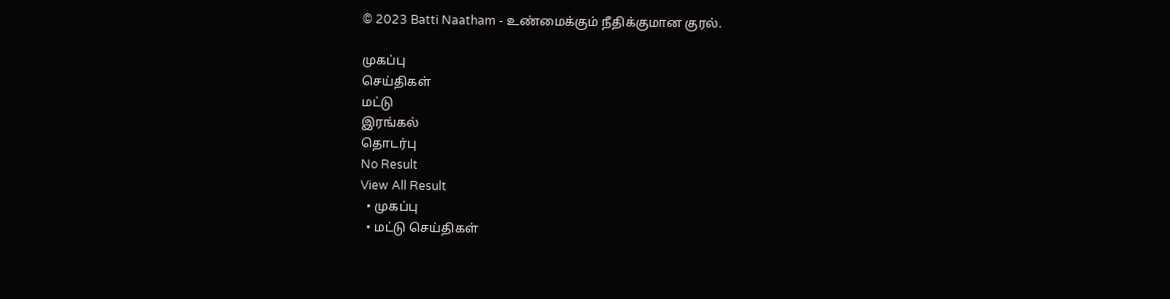© 2023 Batti Naatham - உண்மைக்கும் நீதிக்குமான குரல்.

முகப்பு
செய்திகள்
மட்டு
இரங்கல்
தொடர்பு
No Result
View All Result
  • முகப்பு
  • மட்டு செய்திகள்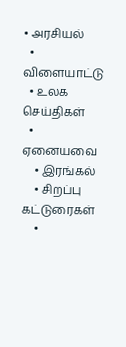• அரசியல்
  • விளையாட்டு
  • உலக செய்திகள்
  • ஏனையவை
    • இரங்கல்
    • சிறப்பு கட்டுரைகள்
    •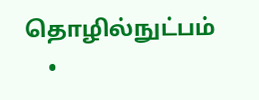தொழில்நுட்பம்
    •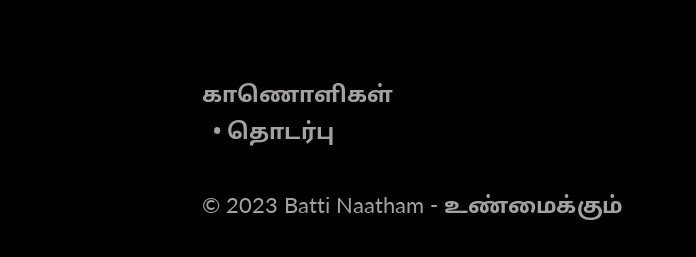காணொளிகள்
  • தொடர்பு

© 2023 Batti Naatham - உண்மைக்கும்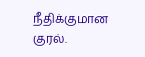நீதிக்குமான குரல்.